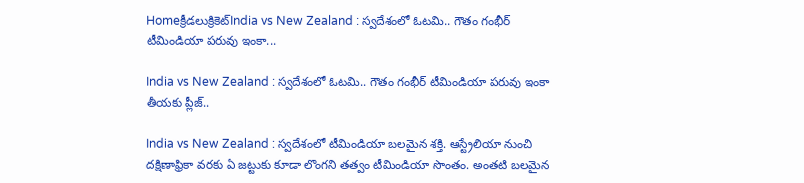Homeక్రీడలుక్రికెట్‌India vs New Zealand : స్వదేశంలో ఓటమి.. గౌతం గంభీర్ టీమిండియా పరువు ఇంకా...

India vs New Zealand : స్వదేశంలో ఓటమి.. గౌతం గంభీర్ టీమిండియా పరువు ఇంకా తీయకు ప్లీజ్..

India vs New Zealand : స్వదేశంలో టీమిండియా బలమైన శక్తి. ఆస్ట్రేలియా నుంచి దక్షిణాఫ్రికా వరకు ఏ జట్టుకు కూడా లొంగని తత్వం టీమిండియా సొంతం. అంతటి బలమైన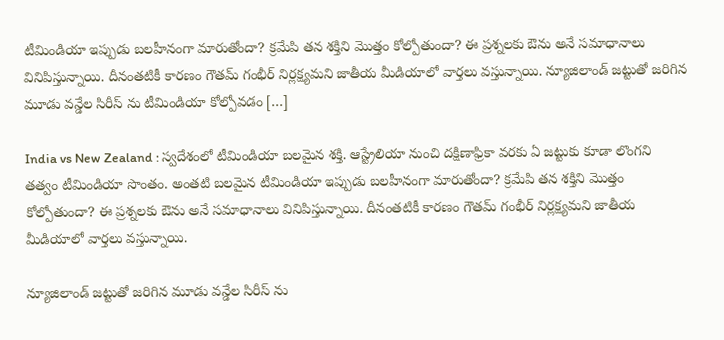టీమిండియా ఇప్పుడు బలహీనంగా మారుతోందా? క్రమేపి తన శక్తిని మొత్తం కోల్పోతుందా? ఈ ప్రశ్నలకు ఔను అనే సమాధానాలు వినిపిస్తున్నాయి. దీనంతటికీ కారణం గౌతమ్ గంభీర్ నిర్లక్ష్యమని జాతీయ మీడియాలో వార్తలు వస్తున్నాయి. న్యూజిలాండ్ జట్టుతో జరిగిన మూడు వన్డేల సిరీస్ ను టీమిండియా కోల్పోవడం […]

India vs New Zealand : స్వదేశంలో టీమిండియా బలమైన శక్తి. ఆస్ట్రేలియా నుంచి దక్షిణాఫ్రికా వరకు ఏ జట్టుకు కూడా లొంగని తత్వం టీమిండియా సొంతం. అంతటి బలమైన టీమిండియా ఇప్పుడు బలహీనంగా మారుతోందా? క్రమేపి తన శక్తిని మొత్తం కోల్పోతుందా? ఈ ప్రశ్నలకు ఔను అనే సమాధానాలు వినిపిస్తున్నాయి. దీనంతటికీ కారణం గౌతమ్ గంభీర్ నిర్లక్ష్యమని జాతీయ మీడియాలో వార్తలు వస్తున్నాయి.

న్యూజిలాండ్ జట్టుతో జరిగిన మూడు వన్డేల సిరీస్ ను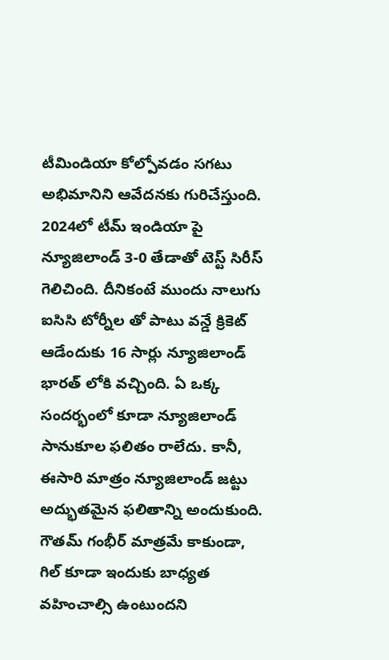టీమిండియా కోల్పోవడం సగటు అభిమానిని ఆవేదనకు గురిచేస్తుంది. 2024లో టీమ్ ఇండియా పై న్యూజిలాండ్ 3-0 తేడాతో టెస్ట్ సిరీస్ గెలిచింది. దీనికంటే ముందు నాలుగు ఐసిసి టోర్నీల తో పాటు వన్డే క్రికెట్ ఆడేందుకు 16 సార్లు న్యూజిలాండ్ భారత్ లోకి వచ్చింది. ఏ ఒక్క సందర్భంలో కూడా న్యూజిలాండ్ సానుకూల ఫలితం రాలేదు. కానీ, ఈసారి మాత్రం న్యూజిలాండ్ జట్టు అద్భుతమైన ఫలితాన్ని అందుకుంది. గౌతమ్ గంభీర్ మాత్రమే కాకుండా, గిల్ కూడా ఇందుకు బాధ్యత వహించాల్సి ఉంటుందని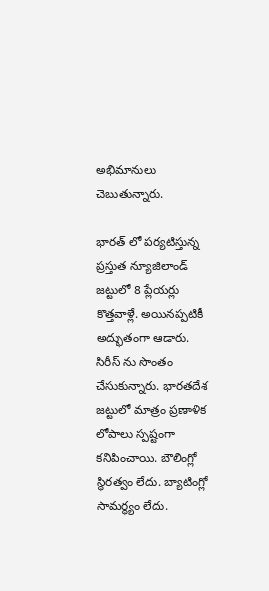అభిమానులు చెబుతున్నారు.

భారత్ లో పర్యటిస్తున్న ప్రస్తుత న్యూజిలాండ్ జట్టులో 8 ప్లేయర్లు కొత్తవాళ్లే. అయినప్పటికీ అద్భుతంగా ఆడారు. సిరీస్ ను సొంతం చేసుకున్నారు. భారతదేశ జట్టులో మాత్రం ప్రణాళిక లోపాలు స్పష్టంగా కనిపించాయి. బౌలింగ్లో స్థిరత్వం లేదు. బ్యాటింగ్లో సామర్థ్యం లేదు.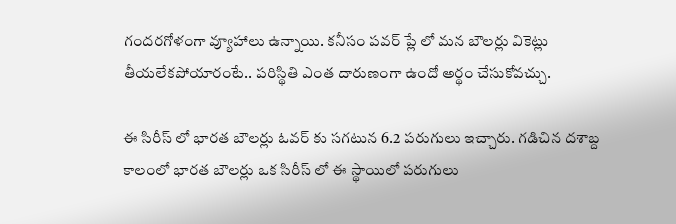గందరగోళంగా వ్యూహాలు ఉన్నాయి. కనీసం పవర్ ప్లే లో మన బౌలర్లు వికెట్లు తీయలేకపోయారంటే.. పరిస్థితి ఎంత దారుణంగా ఉందో అర్థం చేసుకోవచ్చు.

ఈ సిరీస్ లో భారత బౌలర్లు ఓవర్ కు సగటున 6.2 పరుగులు ఇచ్చారు. గడిచిన దశాబ్ద కాలంలో భారత బౌలర్లు ఒక సిరీస్ లో ఈ స్థాయిలో పరుగులు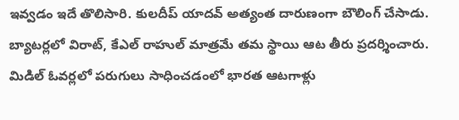ఇవ్వడం ఇదే తొలిసారి. కులదీప్ యాదవ్ అత్యంత దారుణంగా బౌలింగ్ చేసాడు. బ్యాటర్లలో విరాట్, కేఎల్ రాహుల్ మాత్రమే తమ స్థాయి ఆట తీరు ప్రదర్శించారు. మిడిల్ ఓవర్లలో పరుగులు సాధించడంలో భారత ఆటగాళ్లు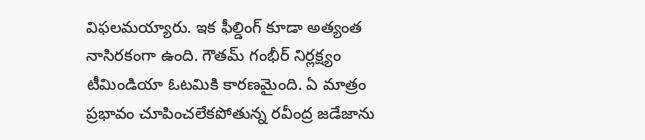విఫలమయ్యారు. ఇక ఫీల్డింగ్ కూడా అత్యంత నాసిరకంగా ఉంది. గౌతమ్ గంభీర్ నిర్లక్ష్యం టీమిండియా ఓటమికి కారణమైంది. ఏ మాత్రం ప్రభావం చూపించలేకపోతున్న రవీంద్ర జడేజాను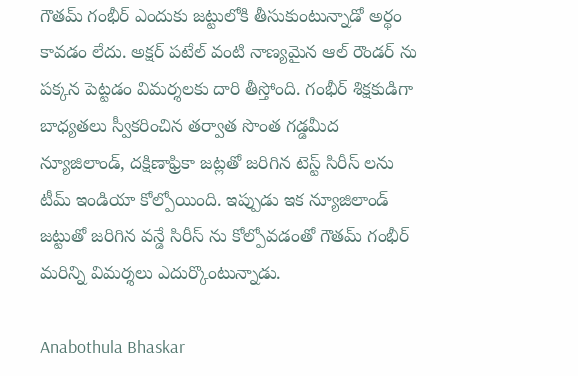గౌతమ్ గంభీర్ ఎందుకు జట్టులోకి తీసుకుంటున్నాడో అర్థం కావడం లేదు. అక్షర్ పటేల్ వంటి నాణ్యమైన ఆల్ రౌండర్ ను పక్కన పెట్టడం విమర్శలకు దారి తీస్తోంది. గంభీర్ శిక్షకుడిగా బాధ్యతలు స్వీకరించిన తర్వాత సొంత గడ్డమీద న్యూజిలాండ్, దక్షిణాఫ్రికా జట్లతో జరిగిన టెస్ట్ సిరీస్ లను టీమ్ ఇండియా కోల్పోయింది. ఇప్పుడు ఇక న్యూజిలాండ్ జట్టుతో జరిగిన వన్డే సిరీస్ ను కోల్పోవడంతో గౌతమ్ గంభీర్ మరిన్ని విమర్శలు ఎదుర్కొంటున్నాడు.

Anabothula Bhaskar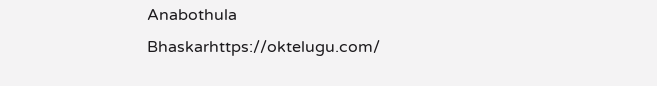Anabothula Bhaskarhttps://oktelugu.com/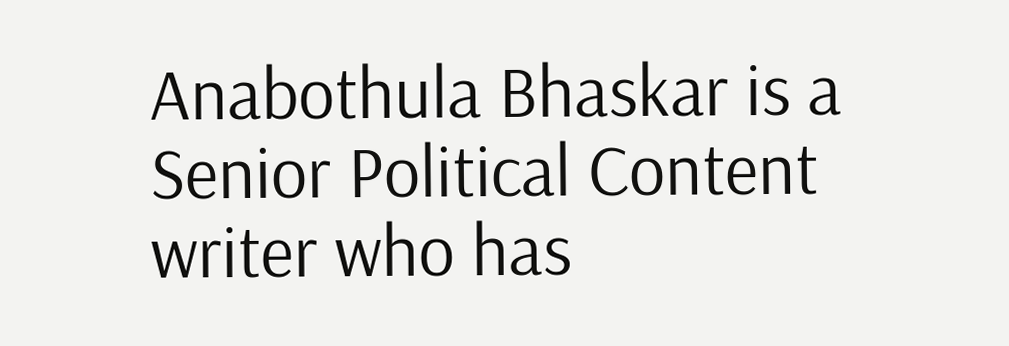Anabothula Bhaskar is a Senior Political Content writer who has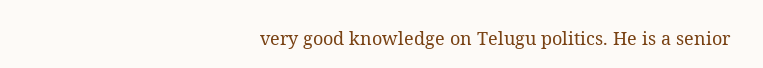very good knowledge on Telugu politics. He is a senior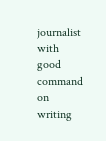journalist with good command on writing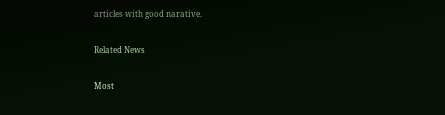articles with good narative.

Related News

Most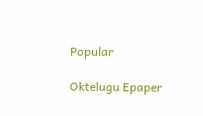Popular

Oktelugu Epaper